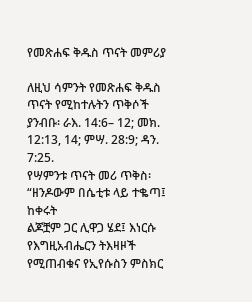የመጽሐፍ ቅዱስ ጥናት መምሪያ

ለዚህ ሳምንት የመጽሐፍ ቅዱስ ጥናት የሚከተሉትን ጥቅሶች ያንብቡ፡ ራእ. 14:6– 12; መክ. 12:13, 14; ምሣ. 28:9; ዳን. 7:25.
የሣምንቱ ጥናት መሪ ጥቅስ፡ “ዘንዶውም በሴቲቱ ላይ ተቈጣ፤ ከቀሩት
ልጆቿም ጋር ሊዋጋ ሄደ፤ እነርሱ የእግዚአብሔርን ትእዛዞች የሚጠብቁና የኢየሱስን ምስክር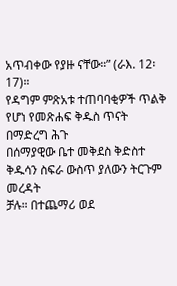አጥብቀው የያዙ ናቸው።” (ራእ. 12፡17)።
የዳግም ምጽአቱ ተጠባባቂዎች ጥልቅ የሆነ የመጽሐፍ ቅዱስ ጥናት በማድረግ ሕጉ
በሰማያዊው ቤተ መቅደስ ቅድስተ ቅዱሳን ስፍራ ውስጥ ያለውን ትርጉም መረዳት
ቻሉ። በተጨማሪ ወደ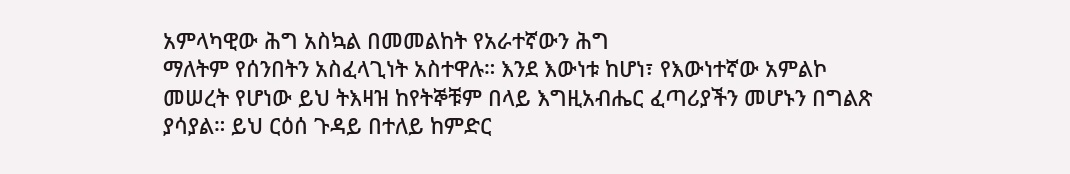አምላካዊው ሕግ አስኳል በመመልከት የአራተኛውን ሕግ
ማለትም የሰንበትን አስፈላጊነት አስተዋሉ። እንደ እውነቱ ከሆነ፣ የእውነተኛው አምልኮ
መሠረት የሆነው ይህ ትእዛዝ ከየትኞቹም በላይ እግዚአብሔር ፈጣሪያችን መሆኑን በግልጽ
ያሳያል። ይህ ርዕሰ ጉዳይ በተለይ ከምድር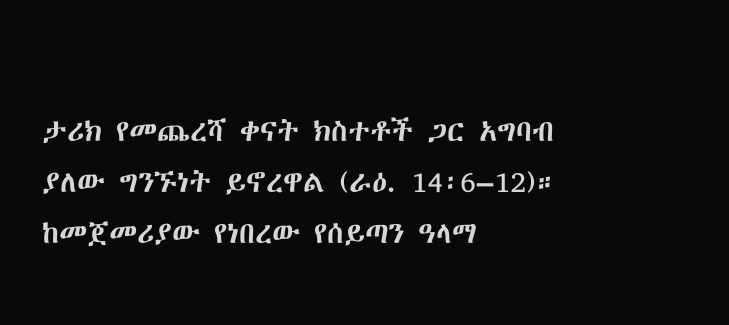ታሪክ የመጨረሻ ቀናት ክስተቶች ጋር አግባብ
ያለው ግንኙነት ይኖረዋል (ራዕ. 14፡6–12)።
ከመጀመሪያው የነበረው የሰይጣን ዓላማ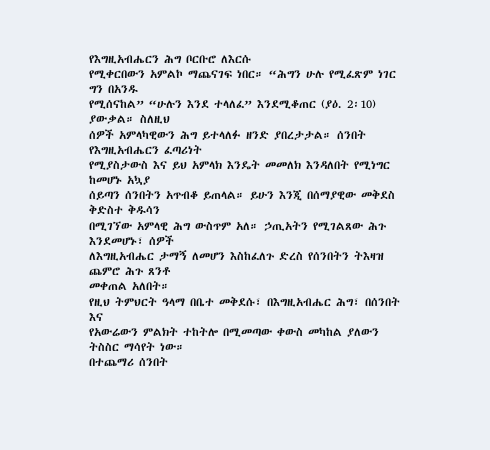የእግዚአብሔርን ሕግ ቦርቡሮ ለእርሱ
የሚቀርበውን አምልኮ ማጨናገፍ ነበር። “ሕግን ሁሉ የሚፈጽም ነገር ግን በአንዱ
የሚሰናከል” “ሁሉን እንደ ተላለፈ” እንደሚቆጠር (ያዕ. 2፡10) ያውቃል። ስለዚህ
ሰዎች አምላካዊውን ሕግ ይተላለፉ ዘንድ ያበረታታል። ሰንበት የእግዚአብሔርን ፈጣሪነት
የሚያስታውስ እና ይህ አምላክ እንዴት መመለክ እንዳለበት የሚነግር ከመሆኑ አኳያ
ሰይጣን ሰንበትን አጥብቆ ይጠላል። ይሁን እንጂ በሰማያዊው መቅደስ ቅድስተ ቅዱሳን
በሚገኘው አምላዊ ሕግ ውስጥም አለ። ኃጢአትን የሚገልጸው ሕጉ እንደመሆኑ፣ ሰዎች
ለእግዚአብሔር ታማኝ ለመሆን እስከፈለጉ ድረስ የሰንበትን ትእዛዝ ጨምሮ ሕጉ ጸንቶ
መቀጠል አለበት።
የዚህ ትምህርት ዓላማ በቤተ መቅደሱ፣ በእግዚአብሔር ሕግ፣ በሰንበት እና
የአውሬውን ምልክት ተከትሎ በሚመጣው ቀውስ መካከል ያለውን ትስስር ማሳየት ነው።
በተጨማሪ ሰንበት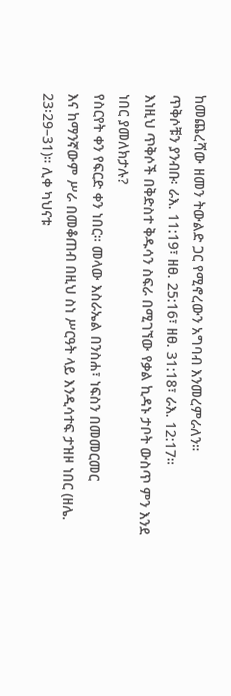ከመጨረሻው ዘመን ትውልድ ጋር የሚኖረውን አግባብ እንመረምራለን።
ጥቅሶቹን ያንብቡ፡ ራእ. 11:19፣ ዘፀ. 25:16፣ ዘፀ. 31:18፣ ራእ. 12:17።
እነዚህ ጥቅሶች በቅድስተ ቅዱሳን ስፍራ በሚገኘው የቃል ኪዳኑ ታቦት ውስጥ ምን እንደ
ነበር ያመለክታሉ?
የስርየት ቀን የፍርድ ቀን ነበር። መላው እስራኤል በንስሐ፣ ነፍስን በመመርመር
እና ከማንኛውም ሥራ በመቆጠብ በዚህ ስነ ሥርዓት ላይ እንዲሳተፍ ታዝዞ ነበር (ዘሌ.
23፡29–31)። ሊቀ ካህናቱ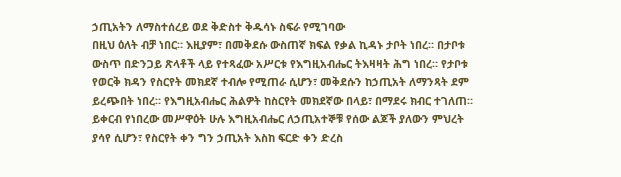ኃጢአትን ለማስተሰረይ ወደ ቅድስተ ቅዱሳኑ ስፍራ የሚገባው
በዚህ ዕለት ብቻ ነበር። እዚያም፣ በመቅደሱ ውስጠኛ ክፍል የቃል ኪዳኑ ታቦት ነበረ። በታቦቱ
ውስጥ በድንጋይ ጽላቶች ላይ የተጻፈው አሥርቱ የእግዚአብሔር ትእዛዛት ሕግ ነበረ። የታቦቱ
የወርቅ ክዳን የስርየት መክደኛ ተብሎ የሚጠራ ሲሆን፣ መቅደሱን ከኃጢአት ለማንጻት ደም
ይረጭበት ነበረ። የእግዚአብሔር ሕልዎት ከስርየት መክደኛው በላይ፣ በማደሩ ክብር ተገለጠ።
ይቀርብ የነበረው መሥዋዕት ሁሉ እግዚአብሔር ለኃጢአተኞቹ የሰው ልጆች ያለውን ምህረት
ያሳየ ሲሆን፣ የስርየት ቀን ግን ኃጢአት እስከ ፍርድ ቀን ድረስ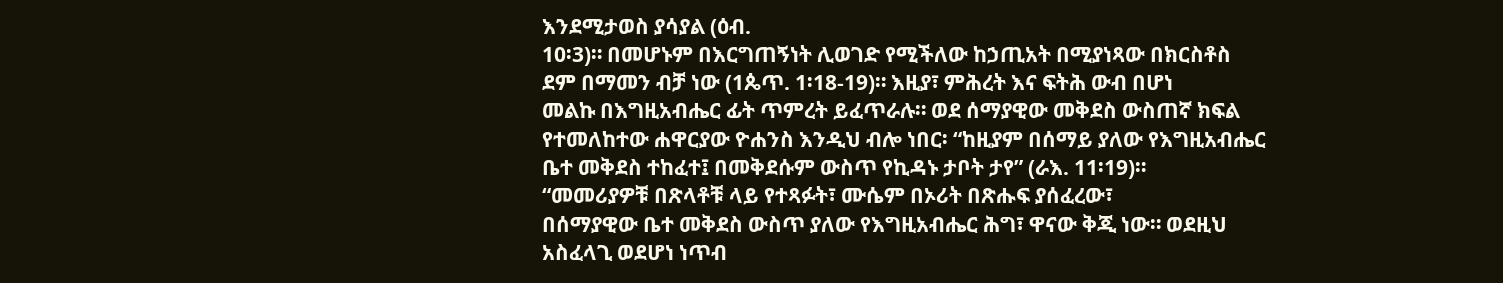እንደሚታወስ ያሳያል (ዕብ.
10፡3)። በመሆኑም በእርግጠኝነት ሊወገድ የሚችለው ከኃጢአት በሚያነጻው በክርስቶስ
ደም በማመን ብቻ ነው (1ጴጥ. 1፡18-19)። እዚያ፣ ምሕረት እና ፍትሕ ውብ በሆነ
መልኩ በእግዚአብሔር ፊት ጥምረት ይፈጥራሉ። ወደ ሰማያዊው መቅደስ ውስጠኛ ክፍል
የተመለከተው ሐዋርያው ዮሐንስ እንዲህ ብሎ ነበር፡ “ከዚያም በሰማይ ያለው የእግዚአብሔር
ቤተ መቅደስ ተከፈተ፤ በመቅደሱም ውስጥ የኪዳኑ ታቦት ታየ” (ራእ. 11፡19)።
“መመሪያዎቹ በጽላቶቹ ላይ የተጻፉት፣ ሙሴም በኦሪት በጽሑፍ ያሰፈረው፣
በሰማያዊው ቤተ መቅደስ ውስጥ ያለው የእግዚአብሔር ሕግ፣ ዋናው ቅጂ ነው። ወደዚህ
አስፈላጊ ወደሆነ ነጥብ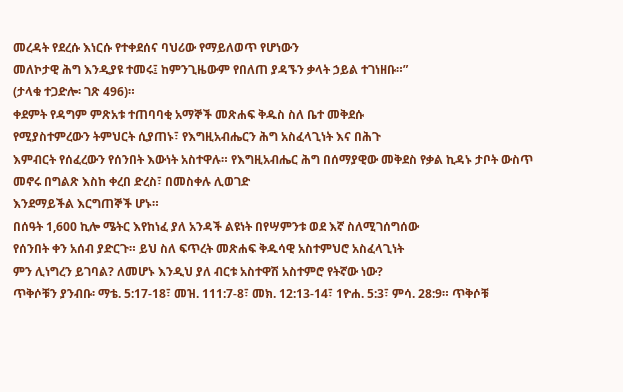መረዳት የደረሱ እነርሱ የተቀደሰና ባህሪው የማይለወጥ የሆነውን
መለኮታዊ ሕግ እንዲያዩ ተመሩ፤ ከምንጊዜውም የበለጠ ያዳኙን ቃላት ኃይል ተገነዘቡ።”
(ታላቁ ተጋድሎ፡ ገጽ 496)።
ቀደምት የዳግም ምጽአቱ ተጠባባቂ አማኞች መጽሐፍ ቅዱስ ስለ ቤተ መቅደሱ
የሚያስተምረውን ትምህርት ሲያጠኑ፣ የእግዚአብሔርን ሕግ አስፈላጊነት እና በሕጉ
እምብርት የሰፈረውን የሰንበት እውነት አስተዋሉ። የእግዚአብሔር ሕግ በሰማያዊው መቅደስ የቃል ኪዳኑ ታቦት ውስጥ መኖሩ በግልጽ እስከ ቀረበ ድረስ፣ በመስቀሉ ሊወገድ
እንደማይችል እርግጠኞች ሆኑ።
በሰዓት 1,600 ኪሎ ሜትር እየከነፈ ያለ አንዳች ልዩነት በየሣምንቱ ወደ እኛ ስለሚገሰግሰው
የሰንበት ቀን አሰብ ያድርጉ። ይህ ስለ ፍጥረት መጽሐፍ ቅዱሳዊ አስተምህሮ አስፈላጊነት
ምን ሊነግረን ይገባል? ለመሆኑ እንዲህ ያለ ብርቱ አስተዋሽ አስተምሮ የትኛው ነው?
ጥቅሶቹን ያንብቡ፡ ማቴ. 5:17-18፣ መዝ. 111:7-8፣ መክ. 12:13-14፣ 1ዮሐ. 5:3፣ ምሳ. 28:9። ጥቅሶቹ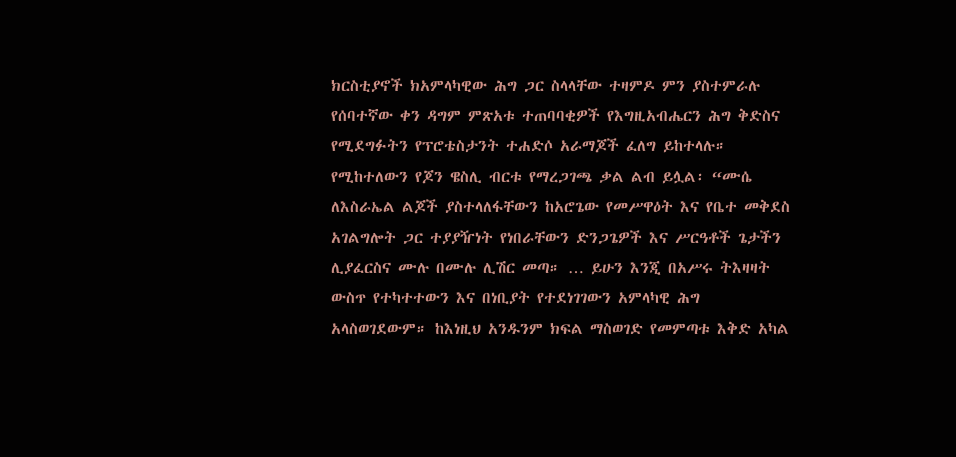ክርስቲያኖች ክአምላካዊው ሕግ ጋር ስላላቸው ተዛምዶ ምን ያስተምራሉ
የሰባተኛው ቀን ዳግም ምጽአቱ ተጠባባቂዎች የእግዚአብሔርን ሕግ ቅድስና የሚደግፉትን የፕሮቴስታንት ተሐድሶ አራማጆች ፈለግ ይከተላሉ። የሚከተለውን የጆን ዌስሊ ብርቱ የማረጋገጫ ቃል ልብ ይሏል፡ “ሙሴ ለእስራኤል ልጆች ያስተላለፋቸውን ከአሮጌው የመሥዋዕት እና የቤተ መቅደስ አገልግሎት ጋር ተያያዥነት የነበራቸውን ድንጋጌዎች እና ሥርዓቶች ጌታችን ሊያፈርስና ሙሉ በሙሉ ሊሽር መጣ። … ይሁን እንጂ በአሥሩ ትእዛዛት ውስጥ የተካተተውን እና በነቢያት የተደነገገውን አምላካዊ ሕግ አላስወገደውም። ከእነዚህ አንዱንም ክፍል ማስወገድ የመምጣቱ እቅድ አካል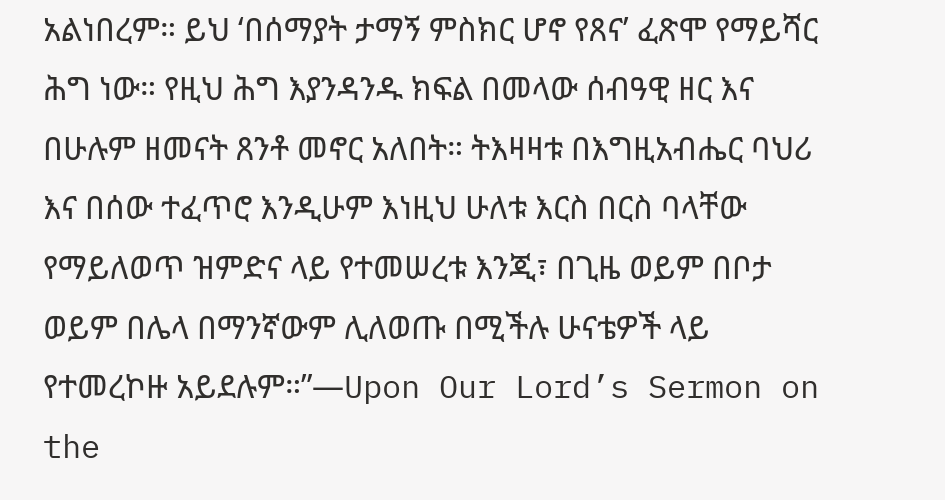አልነበረም። ይህ ‘በሰማያት ታማኝ ምስክር ሆኖ የጸና’ ፈጽሞ የማይሻር ሕግ ነው። የዚህ ሕግ እያንዳንዱ ክፍል በመላው ሰብዓዊ ዘር እና በሁሉም ዘመናት ጸንቶ መኖር አለበት። ትእዛዛቱ በእግዚአብሔር ባህሪ እና በሰው ተፈጥሮ እንዲሁም እነዚህ ሁለቱ እርስ በርስ ባላቸው የማይለወጥ ዝምድና ላይ የተመሠረቱ እንጂ፣ በጊዜ ወይም በቦታ ወይም በሌላ በማንኛውም ሊለወጡ በሚችሉ ሁናቴዎች ላይ የተመረኮዙ አይደሉም።”—Upon Our Lord’s Sermon on the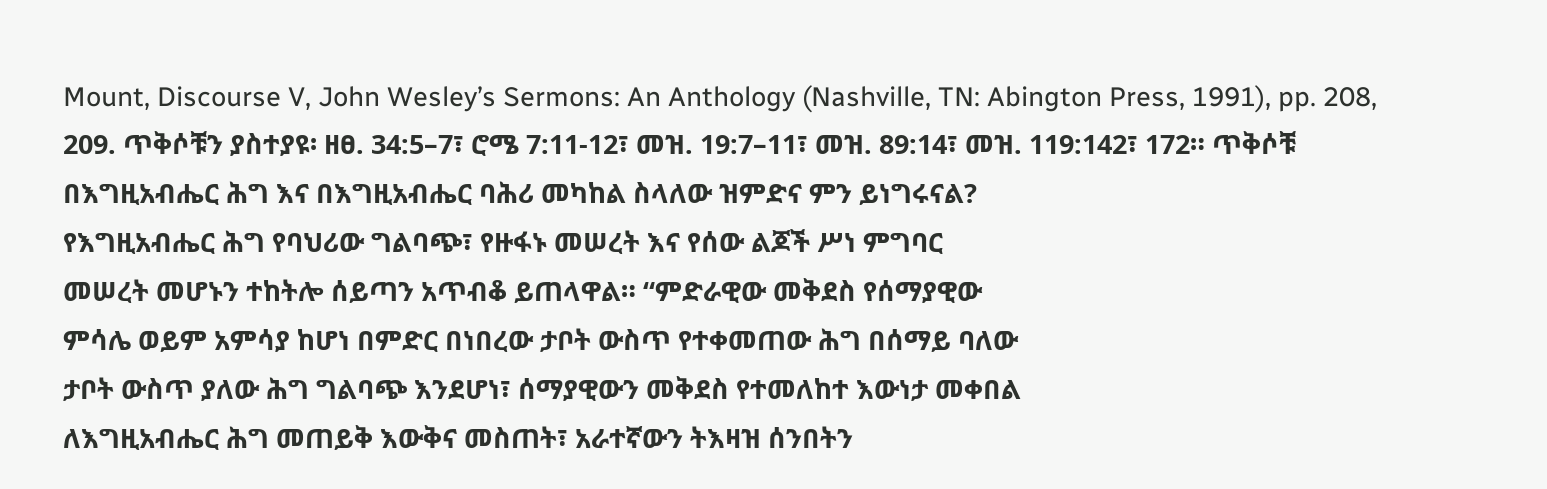Mount, Discourse V, John Wesley’s Sermons: An Anthology (Nashville, TN: Abington Press, 1991), pp. 208, 209. ጥቅሶቹን ያስተያዩ፡ ዘፀ. 34:5–7፣ ሮሜ 7:11-12፣ መዝ. 19:7–11፣ መዝ. 89:14፣ መዝ. 119:142፣ 172። ጥቅሶቹ በእግዚአብሔር ሕግ እና በእግዚአብሔር ባሕሪ መካከል ስላለው ዝምድና ምን ይነግሩናል?
የእግዚአብሔር ሕግ የባህሪው ግልባጭ፣ የዙፋኑ መሠረት እና የሰው ልጆች ሥነ ምግባር
መሠረት መሆኑን ተከትሎ ሰይጣን አጥብቆ ይጠላዋል። “ምድራዊው መቅደስ የሰማያዊው
ምሳሌ ወይም አምሳያ ከሆነ በምድር በነበረው ታቦት ውስጥ የተቀመጠው ሕግ በሰማይ ባለው
ታቦት ውስጥ ያለው ሕግ ግልባጭ እንደሆነ፣ ሰማያዊውን መቅደስ የተመለከተ እውነታ መቀበል
ለእግዚአብሔር ሕግ መጠይቅ እውቅና መስጠት፣ አራተኛውን ትእዛዝ ሰንበትን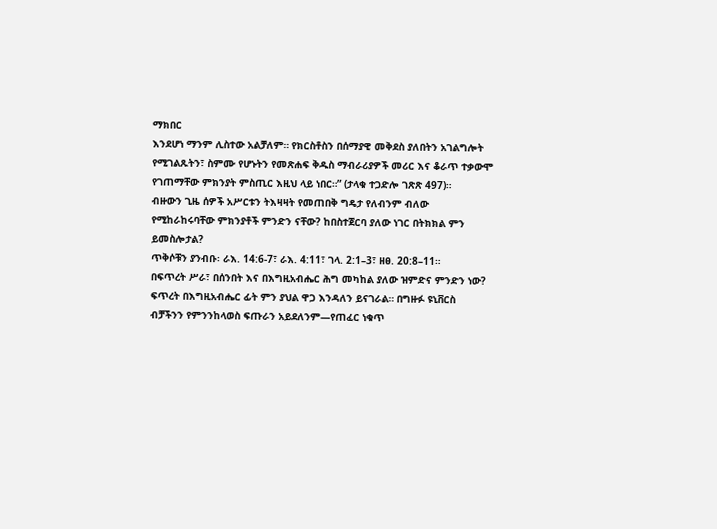ማክበር
እንደሆነ ማንም ሊስተው አልቻለም። የክርስቶስን በሰማያዊ መቅደስ ያለበትን አገልግሎት
የሚገልጹትን፣ ስምሙ የሆኑትን የመጽሐፍ ቅዱስ ማብራሪያዎች መሪር እና ቆራጥ ተቃውሞ
የገጠማቸው ምክንያት ምስጢር እዚህ ላይ ነበር።” (ታላቁ ተጋድሎ ገጽጽ 497)።
ብዙውን ጊዜ ሰዎች አሥርቱን ትእዛዛት የመጠበቅ ግዴታ የለብንም ብለው
የሚከራከሩባቸው ምክንያቶች ምንድን ናቸው? ከበስተጀርባ ያለው ነገር በትክክል ምን
ይመስሎታል?
ጥቅሶቹን ያንብቡ፡ ራእ. 14:6-7፣ ራእ. 4:11፣ ገላ. 2:1–3፣ ዘፀ. 20:8–11።
በፍጥረት ሥራ፣ በሰንበት እና በእግዚአብሔር ሕግ መካከል ያለው ዝምድና ምንድን ነው?
ፍጥረት በእግዚአብሔር ፊት ምን ያህል ዋጋ እንዳለን ይናገራል። በግዙፉ ዩኒቨርስ
ብቻችንን የምንንከላወስ ፍጡራን አይደለንም—የጠፈር ነቁጥ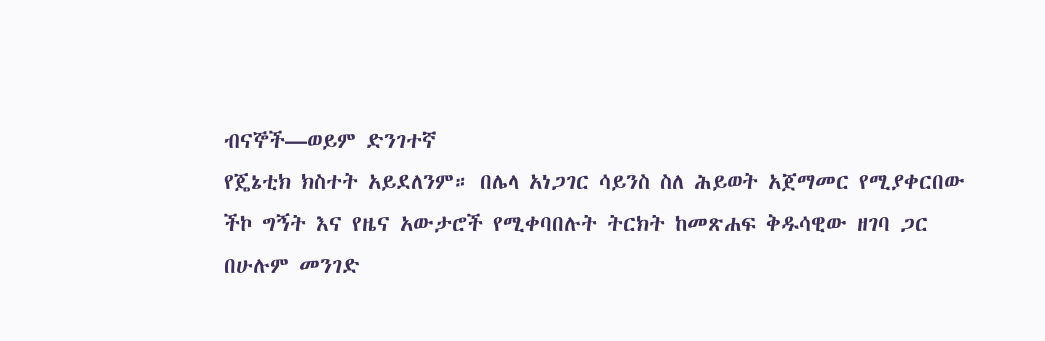ብናኞች—ወይም ድንገተኛ
የጄኔቲክ ክስተት አይደለንም። በሌላ አነጋገር ሳይንስ ስለ ሕይወት አጀማመር የሚያቀርበው
ችኮ ግኝት እና የዜና አውታሮች የሚቀባበሉት ትርክት ከመጽሐፍ ቅዱሳዊው ዘገባ ጋር
በሁሉም መንገድ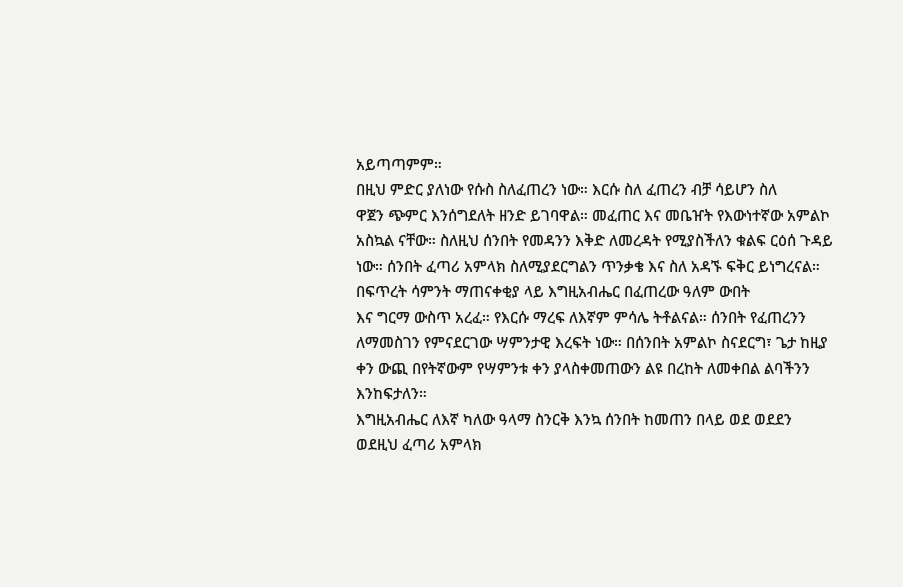አይጣጣምም።
በዚህ ምድር ያለነው የሱስ ስለፈጠረን ነው። እርሱ ስለ ፈጠረን ብቻ ሳይሆን ስለ
ዋጀን ጭምር እንሰግደለት ዘንድ ይገባዋል። መፈጠር እና መቤዠት የእውነተኛው አምልኮ
አስኳል ናቸው። ስለዚህ ሰንበት የመዳንን እቅድ ለመረዳት የሚያስችለን ቁልፍ ርዕሰ ጉዳይ
ነው። ሰንበት ፈጣሪ አምላክ ስለሚያደርግልን ጥንቃቄ እና ስለ አዳኙ ፍቅር ይነግረናል።
በፍጥረት ሳምንት ማጠናቀቂያ ላይ እግዚአብሔር በፈጠረው ዓለም ውበት
እና ግርማ ውስጥ አረፈ። የእርሱ ማረፍ ለእኛም ምሳሌ ትቶልናል። ሰንበት የፈጠረንን
ለማመስገን የምናደርገው ሣምንታዊ እረፍት ነው። በሰንበት አምልኮ ስናደርግ፣ ጌታ ከዚያ
ቀን ውጪ በየትኛውም የሣምንቱ ቀን ያላስቀመጠውን ልዩ በረከት ለመቀበል ልባችንን
እንከፍታለን።
እግዚአብሔር ለእኛ ካለው ዓላማ ስንርቅ እንኳ ሰንበት ከመጠን በላይ ወደ ወደደን
ወደዚህ ፈጣሪ አምላክ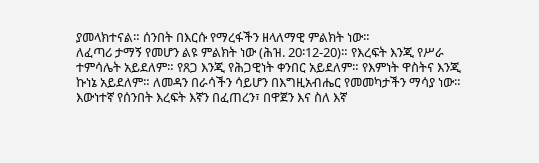ያመላክተናል። ሰንበት በእርሱ የማረፋችን ዘላለማዊ ምልክት ነው።
ለፈጣሪ ታማኝ የመሆን ልዩ ምልክት ነው (ሕዝ. 20፡12-20)። የእረፍት እንጂ የሥራ
ተምሳሌት አይደለም። የጸጋ እንጂ የሕጋዊነት ቀንበር አይደለም። የእምነት ዋስትና እንጂ
ኩነኔ አይደለም። ለመዳን በራሳችን ሳይሆን በእግዚአብሔር የመመካታችን ማሳያ ነው።
እውነተኛ የሰንበት እረፍት እኛን በፈጠረን፣ በዋጀን እና ስለ እኛ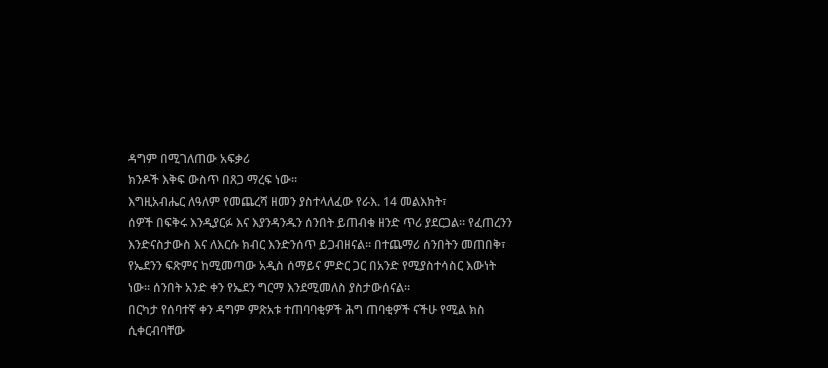ዳግም በሚገለጠው አፍቃሪ
ክንዶች እቅፍ ውስጥ በጸጋ ማረፍ ነው።
እግዚአብሔር ለዓለም የመጨረሻ ዘመን ያስተላለፈው የራእ. 14 መልእክት፣
ሰዎች በፍቅሩ እንዲያርፉ እና እያንዳንዱን ሰንበት ይጠብቁ ዘንድ ጥሪ ያደርጋል። የፈጠረንን
እንድናስታውስ እና ለእርሱ ክብር እንድንሰጥ ይጋብዘናል። በተጨማሪ ሰንበትን መጠበቅ፣
የኤደንን ፍጽምና ከሚመጣው አዲስ ሰማይና ምድር ጋር በአንድ የሚያስተሳስር እውነት
ነው። ሰንበት አንድ ቀን የኤደን ግርማ እንደሚመለስ ያስታውሰናል።
በርካታ የሰባተኛ ቀን ዳግም ምጽአቱ ተጠባባቂዎች ሕግ ጠባቂዎች ናችሁ የሚል ክስ
ሲቀርብባቸው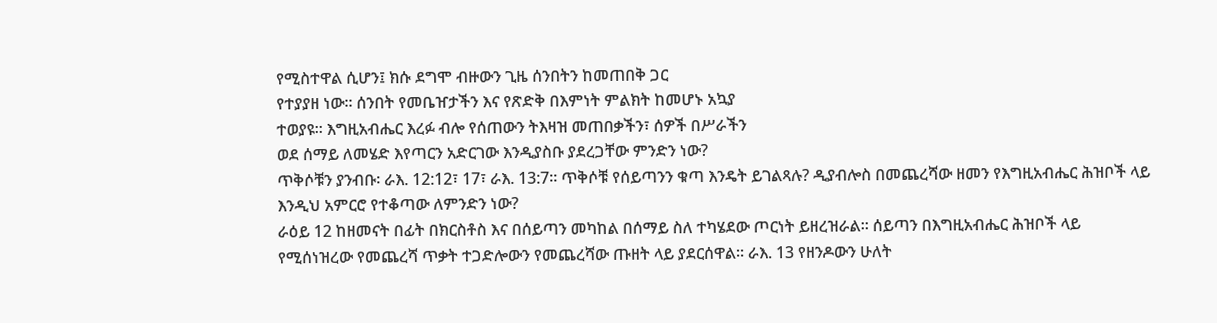የሚስተዋል ሲሆን፤ ክሱ ደግሞ ብዙውን ጊዜ ሰንበትን ከመጠበቅ ጋር
የተያያዘ ነው። ሰንበት የመቤዠታችን እና የጽድቅ በእምነት ምልክት ከመሆኑ አኳያ
ተወያዩ። እግዚአብሔር እረፉ ብሎ የሰጠውን ትእዛዝ መጠበቃችን፣ ሰዎች በሥራችን
ወደ ሰማይ ለመሄድ እየጣርን አድርገው እንዲያስቡ ያደረጋቸው ምንድን ነው?
ጥቅሶቹን ያንብቡ፡ ራእ. 12:12፣ 17፣ ራእ. 13:7። ጥቅሶቹ የሰይጣንን ቁጣ እንዴት ይገልጻሉ? ዲያብሎስ በመጨረሻው ዘመን የእግዚአብሔር ሕዝቦች ላይ እንዲህ አምርሮ የተቆጣው ለምንድን ነው?
ራዕይ 12 ከዘመናት በፊት በክርስቶስ እና በሰይጣን መካከል በሰማይ ስለ ተካሄደው ጦርነት ይዘረዝራል። ሰይጣን በእግዚአብሔር ሕዝቦች ላይ የሚሰነዝረው የመጨረሻ ጥቃት ተጋድሎውን የመጨረሻው ጡዘት ላይ ያደርሰዋል። ራእ. 13 የዘንዶውን ሁለት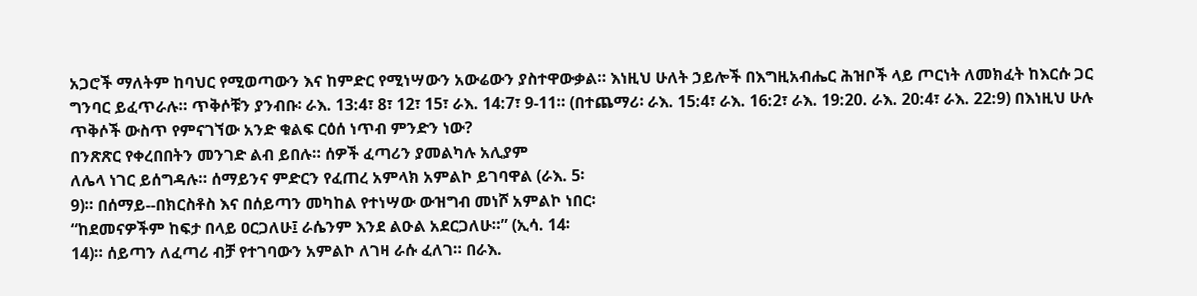አጋሮች ማለትም ከባህር የሚወጣውን እና ከምድር የሚነሣውን አውሬውን ያስተዋውቃል። እነዚህ ሁለት ኃይሎች በእግዚአብሔር ሕዝቦች ላይ ጦርነት ለመክፈት ከእርሱ ጋር ግንባር ይፈጥራሉ። ጥቅሶቹን ያንብቡ፡ ራእ. 13:4፣ 8፣ 12፣ 15፣ ራእ. 14:7፣ 9-11። (በተጨማሪ፡ ራእ. 15:4፣ ራእ. 16:2፣ ራእ. 19:20. ራእ. 20:4፣ ራእ. 22:9) በእነዚህ ሁሉ ጥቅሶች ውስጥ የምናገኘው አንድ ቁልፍ ርዕሰ ነጥብ ምንድን ነው?
በንጽጽር የቀረበበትን መንገድ ልብ ይበሉ። ሰዎች ፈጣሪን ያመልካሉ አሊያም
ለሌላ ነገር ይሰግዳሉ። ሰማይንና ምድርን የፈጠረ አምላክ አምልኮ ይገባዋል (ራእ. 5፡
9)። በሰማይ--በክርስቶስ እና በሰይጣን መካከል የተነሣው ውዝግብ መነሾ አምልኮ ነበር፡
“ከደመናዎችም ከፍታ በላይ ዐርጋለሁ፤ ራሴንም እንደ ልዑል አደርጋለሁ።” (ኢሳ. 14፡
14)። ሰይጣን ለፈጣሪ ብቻ የተገባውን አምልኮ ለገዛ ራሱ ፈለገ። በራእ.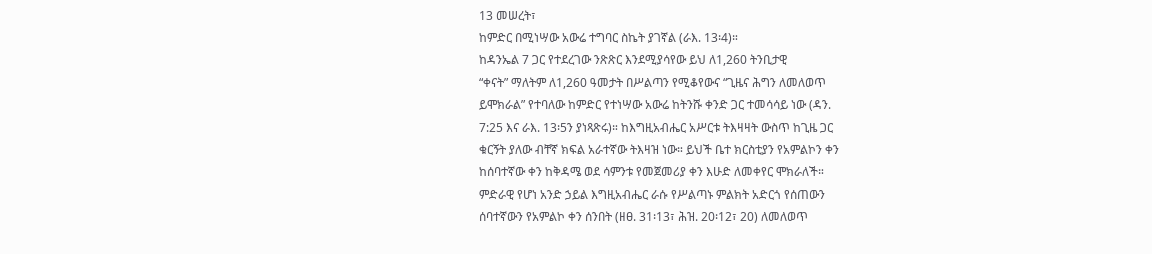13 መሠረት፣
ከምድር በሚነሣው አውሬ ተግባር ስኬት ያገኛል (ራእ. 13፡4)።
ከዳንኤል 7 ጋር የተደረገው ንጽጽር እንደሚያሳየው ይህ ለ1,260 ትንቢታዊ
“ቀናት” ማለትም ለ1,260 ዓመታት በሥልጣን የሚቆየውና “ጊዜና ሕግን ለመለወጥ
ይሞክራል” የተባለው ከምድር የተነሣው አውሬ ከትንሹ ቀንድ ጋር ተመሳሳይ ነው (ዳን.
7:25 እና ራእ. 13፡5ን ያነጻጽሩ)። ከእግዚአብሔር አሥርቱ ትእዛዛት ውስጥ ከጊዜ ጋር
ቁርኝት ያለው ብቸኛ ክፍል አራተኛው ትእዛዝ ነው። ይህች ቤተ ክርስቲያን የአምልኮን ቀን
ከሰባተኛው ቀን ከቅዳሜ ወደ ሳምንቱ የመጀመሪያ ቀን እሁድ ለመቀየር ሞክራለች።
ምድራዊ የሆነ አንድ ኃይል እግዚአብሔር ራሱ የሥልጣኑ ምልክት አድርጎ የሰጠውን
ሰባተኛውን የአምልኮ ቀን ሰንበት (ዘፀ. 31፡13፣ ሕዝ. 20፡12፣ 20) ለመለወጥ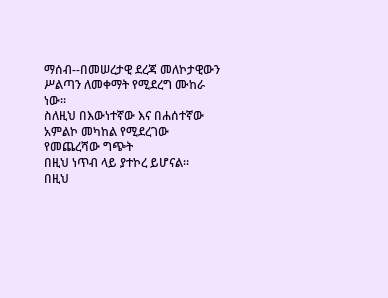ማሰብ--በመሠረታዊ ደረጃ መለኮታዊውን ሥልጣን ለመቀማት የሚደረግ ሙከራ ነው።
ስለዚህ በእውነተኛው እና በሐሰተኛው አምልኮ መካከል የሚደረገው የመጨረሻው ግጭት
በዚህ ነጥብ ላይ ያተኮረ ይሆናል።
በዚህ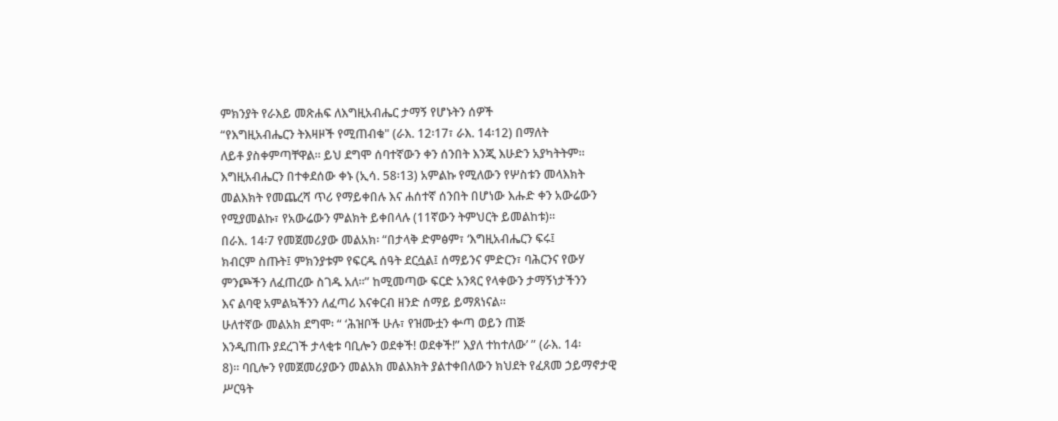ምክንያት የራእይ መጽሐፍ ለእግዚአብሔር ታማኝ የሆኑትን ሰዎች
“የእግዚአብሔርን ትእዛዞች የሚጠብቁ" (ራእ. 12፡17፣ ራእ. 14፡12) በማለት
ለይቶ ያስቀምጣቸዋል። ይህ ደግሞ ሰባተኛውን ቀን ሰንበት እንጂ እሁድን አያካትትም።
እግዚአብሔርን በተቀደሰው ቀኑ (ኢሳ. 58፡13) አምልኩ የሚለውን የሦስቱን መላእክት
መልእክት የመጨረሻ ጥሪ የማይቀበሉ እና ሐሰተኛ ሰንበት በሆነው እሑድ ቀን አውሬውን
የሚያመልኩ፣ የአውሬውን ምልክት ይቀበላሉ (11ኛውን ትምህርት ይመልከቱ)።
በራእ. 14፡7 የመጀመሪያው መልአክ፡ “በታላቅ ድምፅም፣ ‘እግዚአብሔርን ፍሩ፤
ክብርም ስጡት፤ ምክንያቱም የፍርዱ ሰዓት ደርሷል፤ ሰማይንና ምድርን፣ ባሕርንና የውሃ
ምንጮችን ለፈጠረው ስገዱ አለ።” ከሚመጣው ፍርድ አንጻር የላቀውን ታማኝነታችንን
እና ልባዊ አምልኳችንን ለፈጣሪ እናቀርብ ዘንድ ሰማይ ይማጸነናል።
ሁለተኛው መልአክ ደግሞ፡ “ ‘ሕዝቦች ሁሉ፣ የዝሙቷን ቍጣ ወይን ጠጅ
እንዲጠጡ ያደረገች ታላቂቱ ባቢሎን ወደቀች! ወደቀች!” እያለ ተከተለው’ ” (ራእ. 14፡
8)። ባቢሎን የመጀመሪያውን መልአክ መልእክት ያልተቀበለውን ክህደት የፈጸመ ኃይማኖታዊ
ሥርዓት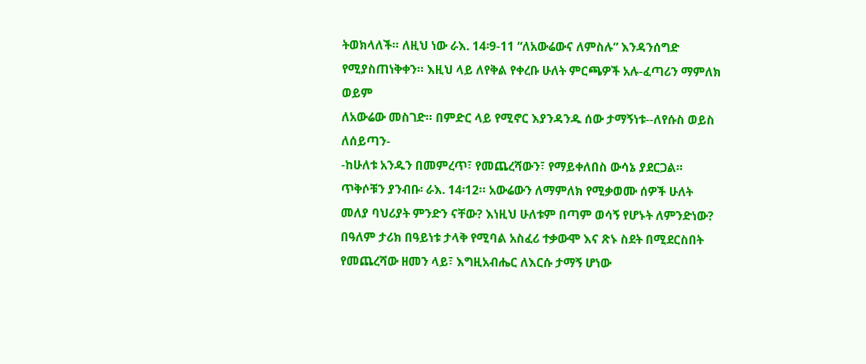ትወክላለች። ለዚህ ነው ራእ. 14፡9-11 “ለአውሬውና ለምስሉ” እንዳንሰግድ
የሚያስጠነቅቀን። እዚህ ላይ ለየቅል የቀረቡ ሁለት ምርጫዎች አሉ-ፈጣሪን ማምለክ ወይም
ለአውሬው መስገድ። በምድር ላይ የሚኖር እያንዳንዱ ሰው ታማኝነቱ--ለየሱስ ወይስ ለሰይጣን-
-ከሁለቱ አንዱን በመምረጥ፣ የመጨረሻውን፣ የማይቀለበስ ውሳኔ ያደርጋል።
ጥቅሶቹን ያንብቡ፡ ራእ. 14፡12። አውሬውን ለማምለክ የሚቃወሙ ሰዎች ሁለት
መለያ ባህሪያት ምንድን ናቸው? እነዚህ ሁለቱም በጣም ወሳኝ የሆኑት ለምንድነው?
በዓለም ታሪክ በዓይነቱ ታላቅ የሚባል አስፈሪ ተቃውሞ እና ጽኑ ስደት በሚደርስበት
የመጨረሻው ዘመን ላይ፣ እግዚአብሔር ለእርሱ ታማኝ ሆነው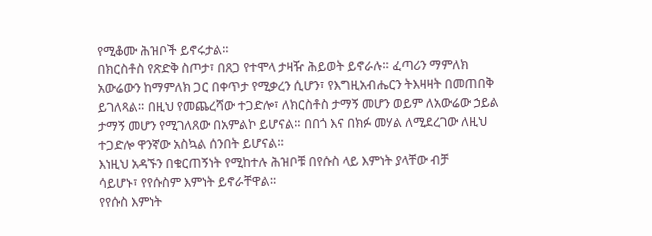የሚቆሙ ሕዝቦች ይኖሩታል።
በክርስቶስ የጽድቅ ስጦታ፣ በጸጋ የተሞላ ታዛዥ ሕይወት ይኖራሉ። ፈጣሪን ማምለክ
አውሬውን ከማምለክ ጋር በቀጥታ የሚቃረን ሲሆን፣ የእግዚአብሔርን ትእዛዛት በመጠበቅ
ይገለጻል። በዚህ የመጨረሻው ተጋድሎ፣ ለክርስቶስ ታማኝ መሆን ወይም ለአውሬው ኃይል
ታማኝ መሆን የሚገለጸው በአምልኮ ይሆናል። በበጎ እና በክፉ መሃል ለሚደረገው ለዚህ
ተጋድሎ ዋንኛው አስኳል ሰንበት ይሆናል።
እነዚህ አዳኙን በቁርጠኝነት የሚከተሉ ሕዝቦቹ በየሱስ ላይ እምነት ያላቸው ብቻ
ሳይሆኑ፣ የየሱስም እምነት ይኖራቸዋል።
የየሱስ እምነት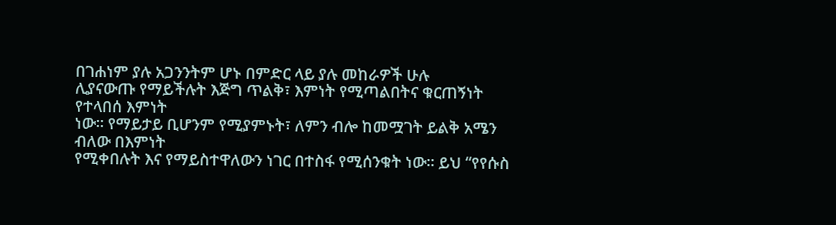በገሐነም ያሉ አጋንንትም ሆኑ በምድር ላይ ያሉ መከራዎች ሁሉ
ሊያናውጡ የማይችሉት እጅግ ጥልቅ፣ እምነት የሚጣልበትና ቁርጠኝነት የተላበሰ እምነት
ነው። የማይታይ ቢሆንም የሚያምኑት፣ ለምን ብሎ ከመሟገት ይልቅ አሜን ብለው በእምነት
የሚቀበሉት እና የማይስተዋለውን ነገር በተስፋ የሚሰንቁት ነው። ይህ “የየሱስ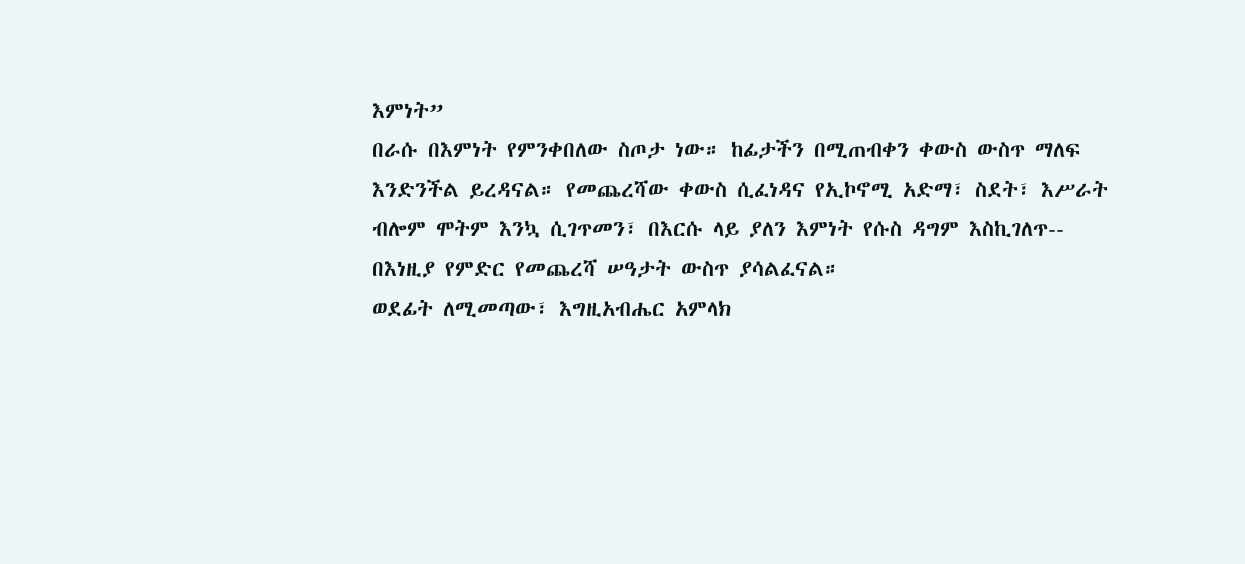እምነት”
በራሱ በእምነት የምንቀበለው ስጦታ ነው። ከፊታችን በሚጠብቀን ቀውስ ውስጥ ማለፍ
እንድንችል ይረዳናል። የመጨረሻው ቀውስ ሲፈነዳና የኢኮኖሚ አድማ፣ ስደት፣ እሥራት
ብሎም ሞትም እንኳ ሲገጥመን፣ በእርሱ ላይ ያለን እምነት የሱስ ዳግም እስኪገለጥ--
በእነዚያ የምድር የመጨረሻ ሠዓታት ውስጥ ያሳልፈናል።
ወደፊት ለሚመጣው፣ እግዚአብሔር አምላክ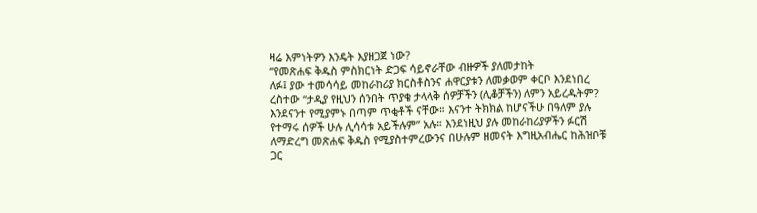ዛሬ እምነትዎን እንዴት እያዘጋጀ ነው?
“የመጽሐፍ ቅዱስ ምስክርነት ድጋፍ ሳይኖራቸው ብዙዎች ያለመታከት
ለፉ፤ ያው ተመሳሳይ መከራከሪያ ክርስቶስንና ሐዋርያቱን ለመቃወም ቀርቦ እንደነበረ
ረስተው “ታዲያ የዚህን ሰንበት ጥያቄ ታላላቅ ሰዎቻችን (ሊቆቻችን) ለምን አይረዱትም?
እንደናንተ የሚያምኑ በጣም ጥቂቶች ናቸው። እናንተ ትክክል ከሆናችሁ በዓለም ያሉ
የተማሩ ሰዎች ሁሉ ሊሳሳቱ አይችሉም” አሉ። እንደነዚህ ያሉ መከራከሪያዎችን ፉርሽ
ለማድረግ መጽሐፍ ቅዱስ የሚያስተምረውንና በሁሉም ዘመናት እግዚአብሔር ከሕዝቦቹ
ጋር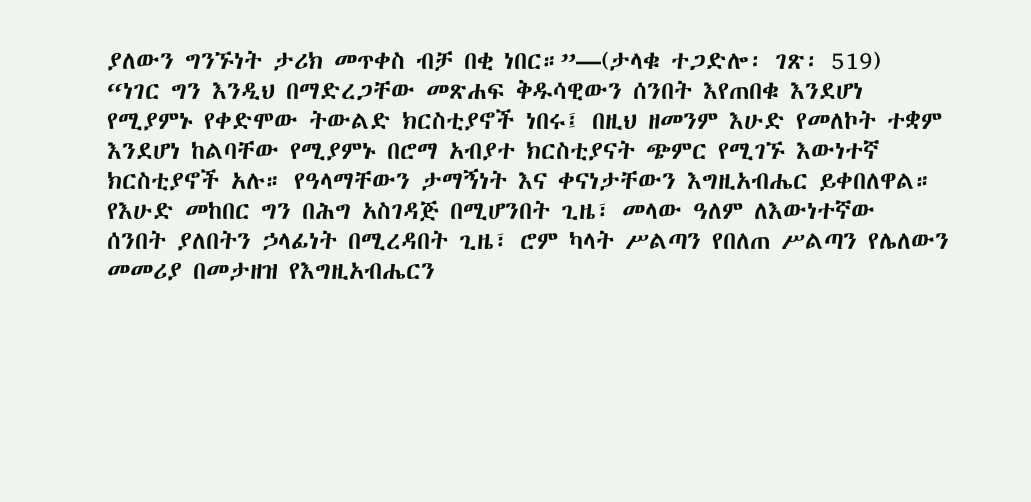ያለውን ግንኙነት ታሪክ መጥቀስ ብቻ በቂ ነበር።”—(ታላቁ ተጋድሎ፡ ገጽ፡ 519)
“ነገር ግን እንዲህ በማድረጋቸው መጽሐፍ ቅዱሳዊውን ሰንበት እየጠበቁ እንደሆነ
የሚያምኑ የቀድሞው ትውልድ ክርስቲያኖች ነበሩ፤ በዚህ ዘመንም እሁድ የመለኮት ተቋም
እንደሆነ ከልባቸው የሚያምኑ በሮማ አብያተ ክርስቲያናት ጭምር የሚገኙ እውነተኛ
ክርስቲያኖች አሉ። የዓላማቸውን ታማኝነት እና ቀናነታቸውን እግዚአብሔር ይቀበለዋል።
የእሁድ መከበር ግን በሕግ አስገዳጅ በሚሆንበት ጊዜ፣ መላው ዓለም ለእውነተኛው
ሰንበት ያለበትን ኃላፊነት በሚረዳበት ጊዜ፣ ሮም ካላት ሥልጣን የበለጠ ሥልጣን የሌለውን
መመሪያ በመታዘዝ የእግዚአብሔርን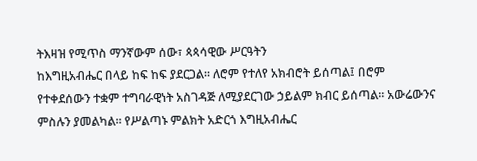ትእዛዝ የሚጥስ ማንኛውም ሰው፣ ጳጳሳዊው ሥርዓትን
ከእግዚአብሔር በላይ ከፍ ከፍ ያደርጋል። ለሮም የተለየ አክብሮት ይሰጣል፤ በሮም
የተቀደሰውን ተቋም ተግባራዊነት አስገዳጅ ለሚያደርገው ኃይልም ክብር ይሰጣል። አውሬውንና
ምስሉን ያመልካል። የሥልጣኑ ምልክት አድርጎ እግዚአብሔር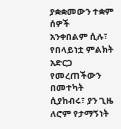ያቋቋመውን ተቋም ሰዎች
አንቀበልም ሲሉ፣ የበላይነቷ ምልክት አድርጋ የመረጠችውን በመተካት ሲያከብሩ፣ ያን ጊዜ
ለሮም የታማኝነት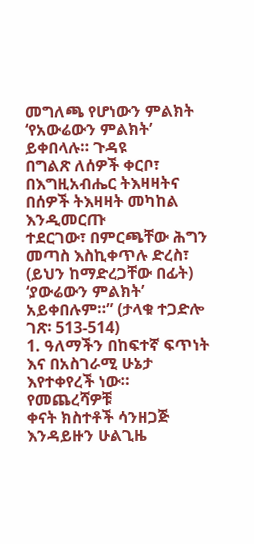መግለጫ የሆነውን ምልክት ‘የአውሬውን ምልክት’ ይቀበላሉ። ጉዳዩ
በግልጽ ለሰዎች ቀርቦ፣ በእግዚአብሔር ትእዛዛትና በሰዎች ትእዛዛት መካከል እንዲመርጡ
ተደርገው፣ በምርጫቸው ሕግን መጣስ እስኪቀጥሉ ድረስ፣ (ይህን ከማድረጋቸው በፊት)
‘ያውሬውን ምልክት’ አይቀበሉም።” (ታላቁ ተጋድሎ ገጽ፡ 513-514)
1. ዓለማችን በከፍተኛ ፍጥነት እና በአስገራሚ ሁኔታ እየተቀየረች ነው። የመጨረሻዎቹ
ቀናት ክስተቶች ሳንዘጋጅ እንዳይዙን ሁልጊዜ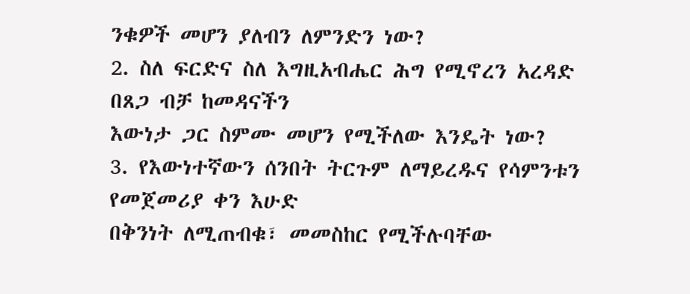ንቁዎች መሆን ያለብን ለምንድን ነው?
2. ስለ ፍርድና ስለ እግዚአብሔር ሕግ የሚኖረን አረዳድ በጸጋ ብቻ ከመዳናችን
እውነታ ጋር ስምሙ መሆን የሚችለው እንዴት ነው?
3. የእውነተኛውን ሰንበት ትርጉም ለማይረዱና የሳምንቱን የመጀመሪያ ቀን እሁድ
በቅንነት ለሚጠብቁ፣ መመስከር የሚችሉባቸው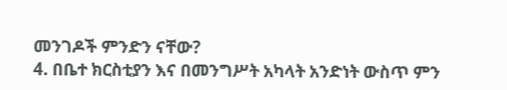መንገዶች ምንድን ናቸው?
4. በቤተ ክርስቲያን እና በመንግሥት አካላት አንድነት ውስጥ ምን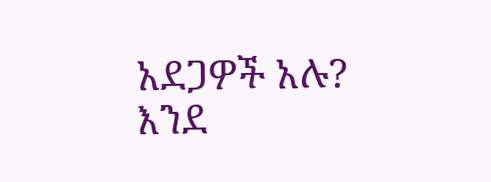አደጋዎች አሉ?
እንደ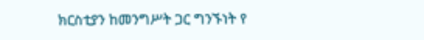ክርስቲያን ከመንግሥት ጋር ግንኙነት የ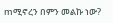mሚኖረን በምን መልኩ ነው?